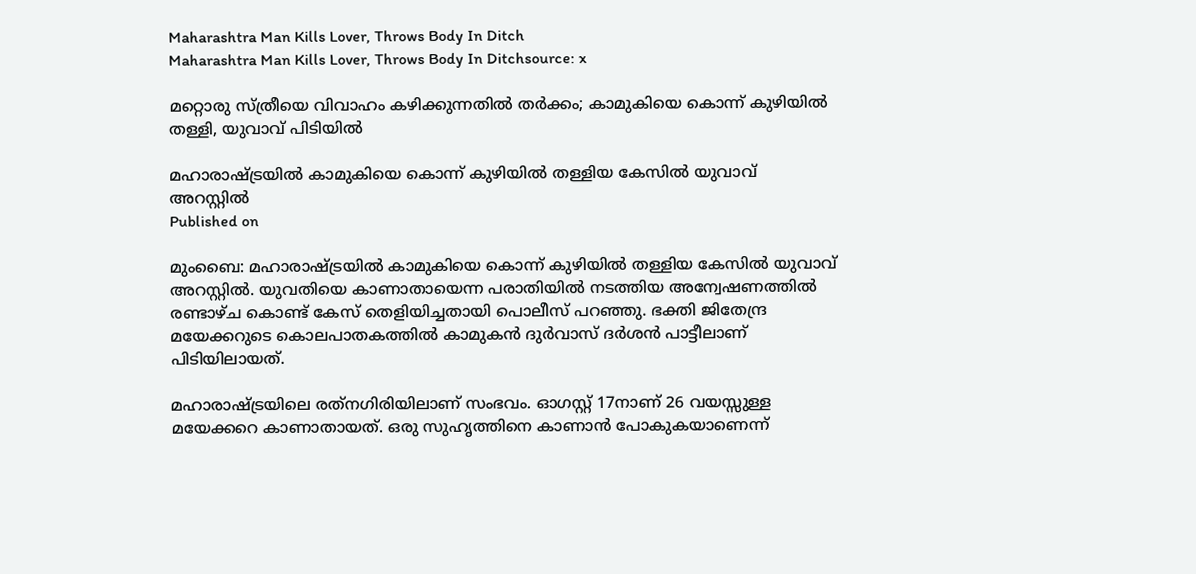Maharashtra Man Kills Lover, Throws Body In Ditch
Maharashtra Man Kills Lover, Throws Body In Ditchsource: x

മറ്റൊരു സ്ത്രീയെ വിവാഹം കഴിക്കുന്നതില്‍ തര്‍ക്കം; കാമുകിയെ കൊന്ന് കുഴിയില്‍ തള്ളി, യുവാവ് പിടിയില്‍

മഹാരാഷ്ട്രയില്‍ കാമുകിയെ കൊന്ന് കുഴിയില്‍ തള്ളിയ കേസില്‍ യുവാവ് അറസ്റ്റില്‍
Published on

മുംബൈ: മഹാരാഷ്ട്രയില്‍ കാമുകിയെ കൊന്ന് കുഴിയില്‍ തള്ളിയ കേസില്‍ യുവാവ് അറസ്റ്റില്‍. യുവതിയെ കാണാതായെന്ന പരാതിയില്‍ നടത്തിയ അന്വേഷണത്തില്‍ രണ്ടാഴ്ച കൊണ്ട് കേസ് തെളിയിച്ചതായി പൊലീസ് പറഞ്ഞു. ഭക്തി ജിതേന്ദ്ര മയേക്കറുടെ കൊലപാതകത്തില്‍ കാമുകന്‍ ദുര്‍വാസ് ദര്‍ശന്‍ പാട്ടീലാണ് പിടിയിലായത്.

മഹാരാഷ്ട്രയിലെ രത്‌നഗിരിയിലാണ് സംഭവം. ഓഗസ്റ്റ് 17നാണ് 26 വയസ്സുള്ള മയേക്കറെ കാണാതായത്. ഒരു സുഹൃത്തിനെ കാണാന്‍ പോകുകയാണെന്ന്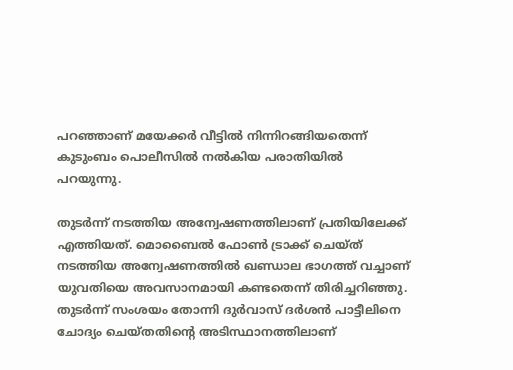പറഞ്ഞാണ് മയേക്കര്‍ വീട്ടില്‍ നിന്നിറങ്ങിയതെന്ന് കുടുംബം പൊലീസില്‍ നല്‍കിയ പരാതിയില്‍ പറയുന്നു.

തുടര്‍ന്ന് നടത്തിയ അന്വേഷണത്തിലാണ് പ്രതിയിലേക്ക് എത്തിയത്. മൊബൈല്‍ ഫോണ്‍ ട്രാക്ക് ചെയ്ത് നടത്തിയ അന്വേഷണത്തില്‍ ഖണ്ഡാല ഭാഗത്ത് വച്ചാണ് യുവതിയെ അവസാനമായി കണ്ടതെന്ന് തിരിച്ചറിഞ്ഞു. തുടര്‍ന്ന് സംശയം തോന്നി ദുര്‍വാസ് ദര്‍ശന്‍ പാട്ടീലിനെ ചോദ്യം ചെയ്തതിന്റെ അടിസ്ഥാനത്തിലാണ്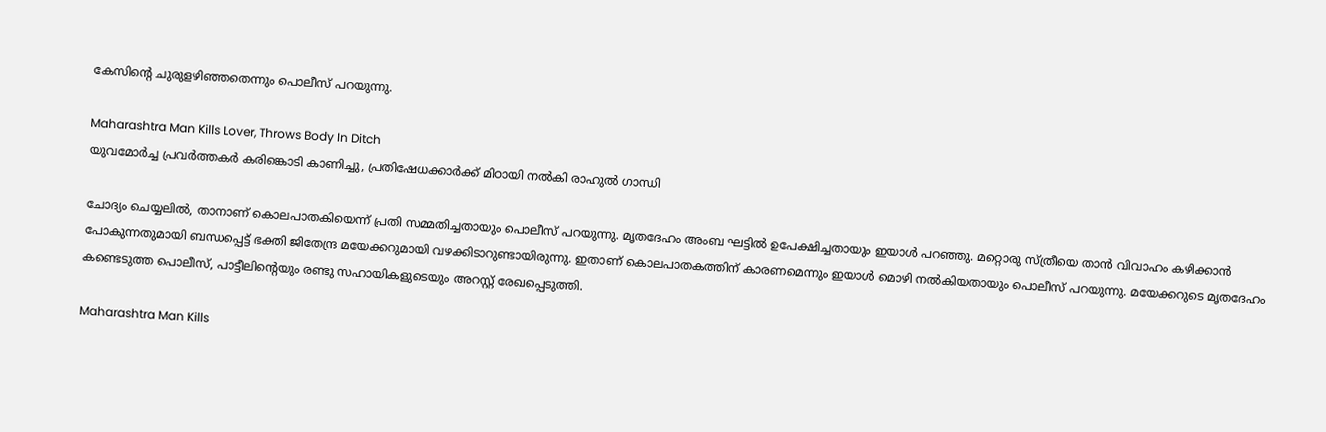കേസിന്റെ ചുരുളഴിഞ്ഞതെന്നും പൊലീസ് പറയുന്നു.

Maharashtra Man Kills Lover, Throws Body In Ditch
യുവമോര്‍ച്ച പ്രവര്‍ത്തകര്‍ കരിങ്കൊടി കാണിച്ചു, പ്രതിഷേധക്കാര്‍ക്ക് മിഠായി നല്‍കി രാഹുല്‍ ഗാന്ധി

ചോദ്യം ചെയ്യലില്‍, താനാണ് കൊലപാതകിയെന്ന് പ്രതി സമ്മതിച്ചതായും പൊലീസ് പറയുന്നു. മൃതദേഹം അംബ ഘട്ടില്‍ ഉപേക്ഷിച്ചതായും ഇയാള്‍ പറഞ്ഞു. മറ്റൊരു സ്ത്രീയെ താന്‍ വിവാഹം കഴിക്കാന്‍ പോകുന്നതുമായി ബന്ധപ്പെട്ട് ഭക്തി ജിതേന്ദ്ര മയേക്കറുമായി വഴക്കിടാറുണ്ടായിരുന്നു. ഇതാണ് കൊലപാതകത്തിന് കാരണമെന്നും ഇയാള്‍ മൊഴി നല്‍കിയതായും പൊലീസ് പറയുന്നു. മയേക്കറുടെ മൃതദേഹം കണ്ടെടുത്ത പൊലീസ്, പാട്ടീലിന്റെയും രണ്ടു സഹായികളുടെയും അറസ്റ്റ് രേഖപ്പെടുത്തി.

Maharashtra Man Kills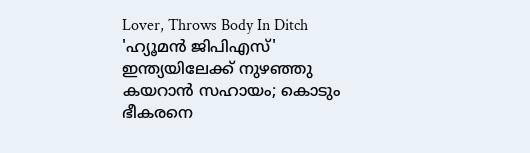Lover, Throws Body In Ditch
'ഹ്യൂമന്‍ ജിപിഎസ്' ഇന്ത്യയിലേക്ക് നുഴഞ്ഞു കയറാന്‍ സഹായം; കൊടും ഭീകരനെ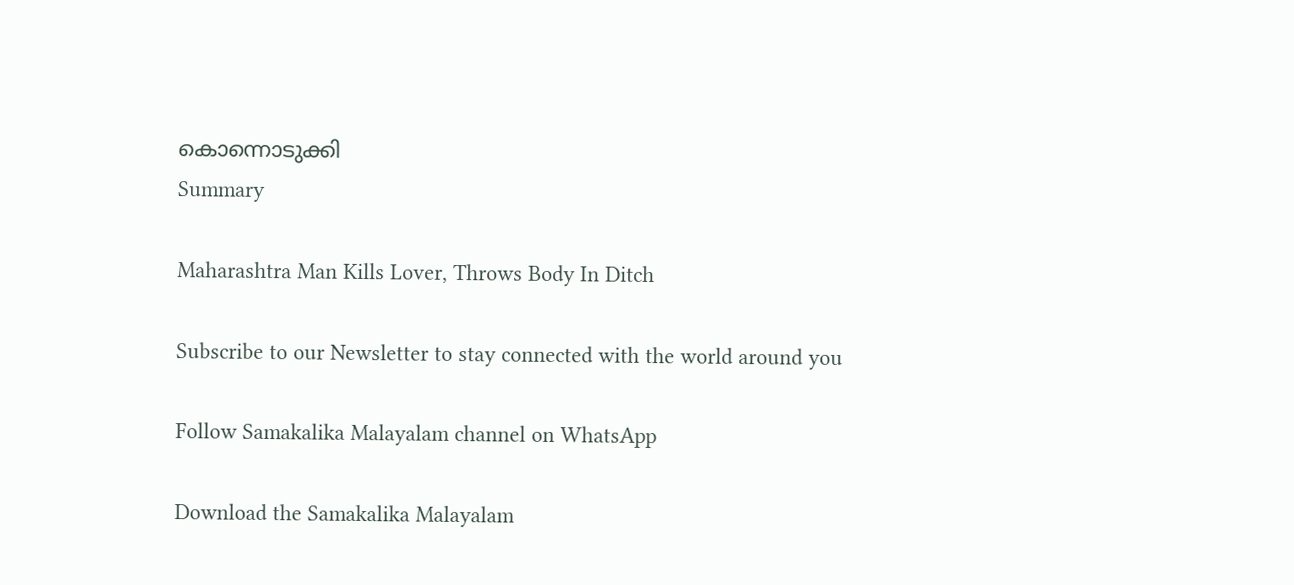കൊന്നൊടുക്കി
Summary

Maharashtra Man Kills Lover, Throws Body In Ditch

Subscribe to our Newsletter to stay connected with the world around you

Follow Samakalika Malayalam channel on WhatsApp

Download the Samakalika Malayalam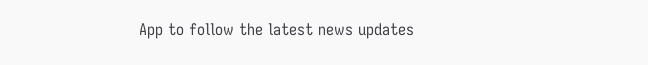App to follow the latest news updates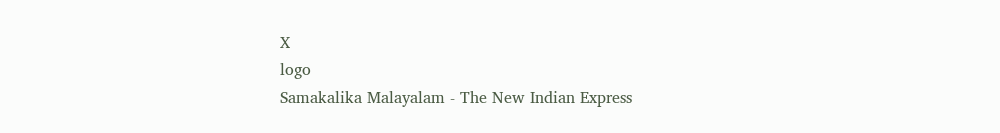X
logo
Samakalika Malayalam - The New Indian Express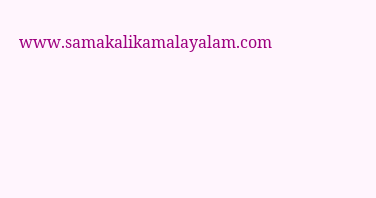www.samakalikamalayalam.com